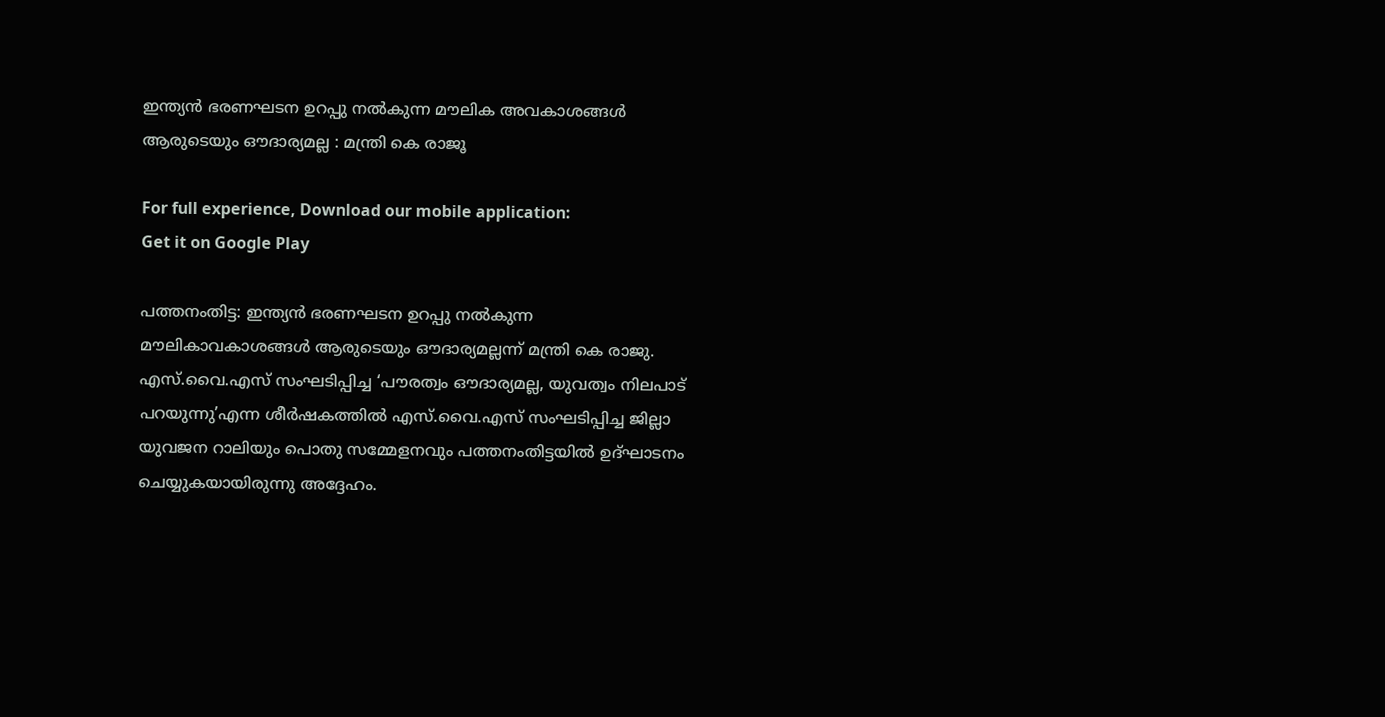ഇന്ത്യന്‍ ഭരണഘടന ഉറപ്പു നല്‍കുന്ന മൗലിക അവകാശങ്ങള്‍ ആരുടെയും ഔദാര്യമല്ല : മന്ത്രി കെ രാജൂ

For full experience, Download our mobile application:
Get it on Google Play

പത്തനംതിട്ട: ഇന്ത്യന്‍ ഭരണഘടന ഉറപ്പു നല്‍കുന്ന മൗലികാവകാശങ്ങള്‍ ആരുടെയും ഔദാര്യമല്ലന്ന് മന്ത്രി കെ രാജു. എസ്.വൈ.എസ് സംഘടിപ്പിച്ച ‘പൗരത്വം ഔദാര്യമല്ല, യുവത്വം നിലപാട് പറയുന്നു’എന്ന ശീര്‍ഷകത്തില്‍ എസ്.വൈ.എസ് സംഘടിപ്പിച്ച ജില്ലാ യുവജന റാലിയും പൊതു സമ്മേളനവും പത്തനംതിട്ടയില്‍ ഉദ്ഘാടനം ചെയ്യുകയായിരുന്നു അദ്ദേഹം.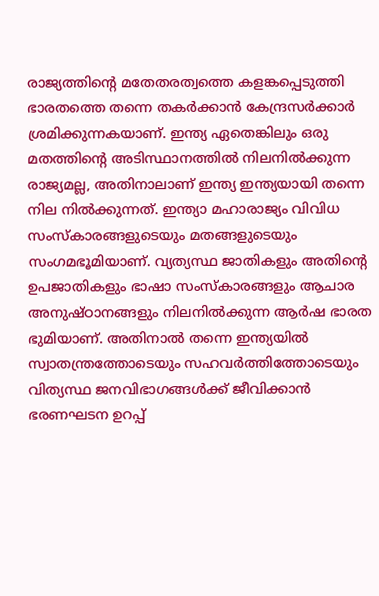രാജ്യത്തിന്റെ മതേതരത്വത്തെ കളങ്കപ്പെടുത്തി ഭാരതത്തെ തന്നെ തകര്‍ക്കാന്‍ കേന്ദ്രസര്‍ക്കാര്‍ ശ്രമിക്കുന്നകയാണ്. ഇന്ത്യ ഏതെങ്കിലും ഒരു മതത്തിന്റെ അടിസ്ഥാനത്തില്‍ നിലനില്‍ക്കുന്ന രാജ്യമല്ല, അതിനാലാണ് ഇന്ത്യ ഇന്ത്യയായി തന്നെ നില നില്‍ക്കുന്നത്. ഇന്ത്യാ മഹാരാജ്യം വിവിധ സംസ്‌കാരങ്ങളുടെയും മതങ്ങളുടെയും സംഗമഭൂമിയാണ്. വ്യത്യസ്ഥ ജാതികളും അതിന്റെ ഉപജാതികളും ഭാഷാ സംസ്‌കാരങ്ങളും ആചാര അനുഷ്ഠാനങ്ങളും നിലനില്‍ക്കുന്ന ആര്‍ഷ ഭാരത ഭുമിയാണ്. അതിനാല്‍ തന്നെ ഇന്ത്യയില്‍ സ്വാതന്ത്രത്തോടെയും സഹവര്‍ത്തിത്തോടെയും വിത്യസ്ഥ ജനവിഭാഗങ്ങള്‍ക്ക് ജീവിക്കാന്‍ ഭരണഘടന ഉറപ്പ്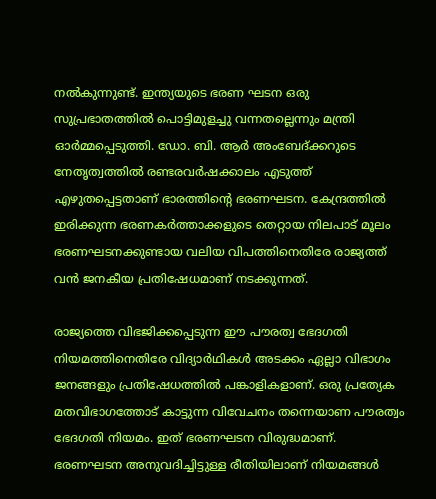നല്‍കുന്നുണ്ട്. ഇന്ത്യയുടെ ഭരണ ഘടന ഒരു സുപ്രഭാതത്തില്‍ പൊട്ടിമുളച്ചു വന്നതല്ലെന്നും മന്ത്രി ഓര്‍മ്മപ്പെടുത്തി. ഡോ. ബി. ആര്‍ അംബേദ്ക്കറുടെ നേതൃത്വത്തില്‍ രണ്ടരവര്‍ഷക്കാലം എടുത്ത് എഴുതപ്പെട്ടതാണ് ഭാരത്തിന്റെ ഭരണഘടന. കേന്ദ്രത്തില്‍ ഇരിക്കുന്ന ഭരണകര്‍ത്താക്കളുടെ തെറ്റായ നിലപാട് മൂലം ഭരണഘടനക്കുണ്ടായ വലിയ വിപത്തിനെതിരേ രാജ്യത്ത് വന്‍ ജനകീയ പ്രതിഷേധമാണ് നടക്കുന്നത്.

രാജ്യത്തെ വിഭജിക്കപ്പെടുന്ന ഈ പൗരത്വ ഭേദഗതി നിയമത്തിനെതിരേ വിദ്യാര്‍ഥികള്‍ അടക്കം ഏല്ലാ വിഭാഗം ജനങ്ങളും പ്രതിഷേധത്തില്‍ പങ്കാളികളാണ്. ഒരു പ്രത്യേക മതവിഭാഗത്തോട് കാട്ടുന്ന വിവേചനം തന്നെയാണ പൗരത്വം ഭേദഗതി നിയമം. ഇത് ഭരണഘടന വിരുദ്ധമാണ്.  ഭരണഘടന അനുവദിച്ചിട്ടുള്ള രീതിയിലാണ് നിയമങ്ങള്‍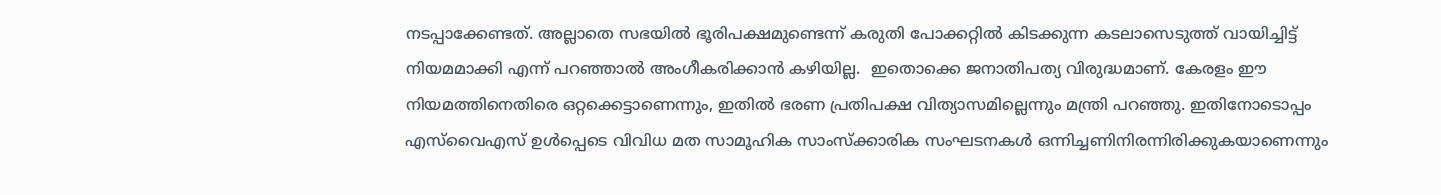നടപ്പാക്കേണ്ടത്. അല്ലാതെ സഭയില്‍ ഭൂരിപക്ഷമുണ്ടെന്ന് കരുതി പോക്കറ്റില്‍ കിടക്കുന്ന കടലാസെടുത്ത് വായിച്ചിട്ട് നിയമമാക്കി എന്ന് പറഞ്ഞാല്‍ അംഗീകരിക്കാന്‍ കഴിയില്ല.  ഇതൊക്കെ ജനാതിപത്യ വിരുദ്ധമാണ്. കേരളം ഈ നിയമത്തിനെതിരെ ഒറ്റക്കെട്ടാണെന്നും, ഇതില്‍ ഭരണ പ്രതിപക്ഷ വിത്യാസമില്ലെന്നും മന്ത്രി പറഞ്ഞു. ഇതിനോടൊപ്പം എസ്‌വൈഎസ് ഉള്‍പ്പെടെ വിവിധ മത സാമൂഹിക സാംസ്‌ക്കാരിക സംഘടനകള്‍ ഒന്നിച്ചണിനിരന്നിരിക്കുകയാണെന്നും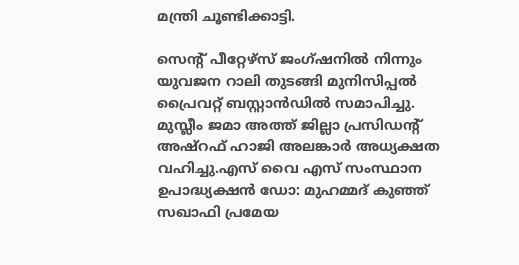മന്ത്രി ചൂണ്ടിക്കാട്ടി.

സെന്റ് പീറ്റേഴ്സ് ജംഗ്ഷനിൽ നിന്നും യുവജന റാലി തുടങ്ങി മുനിസിപ്പൽ പ്രൈവറ്റ് ബസ്റ്റാൻഡിൽ സമാപിച്ചു. മുസ്ലീം ജമാ അത്ത് ജില്ലാ പ്രസിഡന്റ് അഷ്റഫ് ഹാജി അലങ്കാർ അധ്യക്ഷത വഹിച്ചു.എസ് വൈ എസ് സംസ്ഥാന ഉപാദ്ധ്യക്ഷൻ ഡോ: മുഹമ്മദ് കുഞ്ഞ് സഖാഫി പ്രമേയ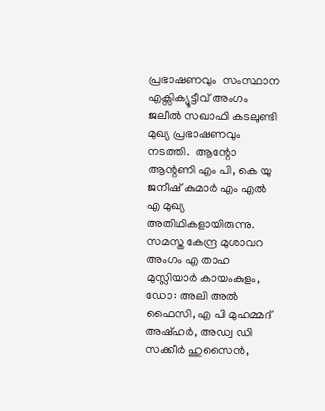പ്രഭാഷണവും  സംസ്ഥാന എക്സിക്യൂട്ടീവ് അംഗം ജലീൽ സഖാഫി കടലുണ്ടി മുഖ്യ പ്രഭാഷണവും നടത്തി.  ആന്റോ ആന്റണി എം പി, കെ യു ജനീഷ് കുമാർ എം എൽ എ മുഖ്യ അതിഥികളായിരുന്നു. സമസ്ത കേന്ദ്ര മുശാവറ അംഗം എ താഹ മുസ്ലിയാർ കായംകുളം, ഡോ: അലി അൽ ഫൈസി, എ പി മുഹമ്മദ് അഷ്ഹർ, അഡ്വ ഡി സക്കീർ ഹുസൈൻ,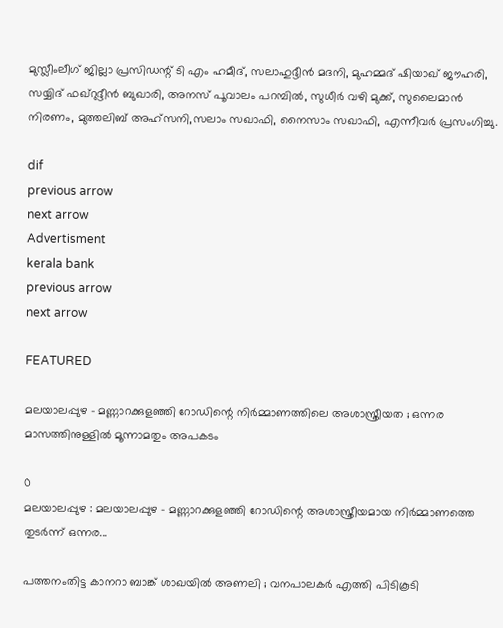മുസ്ലീംലീഗ് ജില്ലാ പ്രസിഡന്റ് ടി എം ഹമീദ്, സലാഹുദ്ദീൻ മദനി, മുഹമ്മദ് ഷിയാഖ് ജൗഹരി, സയ്യിദ് ഫഖ്റുദ്ദീൻ ബുഖാരി, അനസ് പൂവാലം പറമ്പിൽ, സുധീർ വഴി മുക്ക്, സുലൈമാൻ നിരണം, മുത്തലിബ് അഹ്സനി,സലാം സഖാഫി, നൈസാം സഖാഫി, എന്നീവർ പ്രസംഗിച്ചു.

dif
previous arrow
next arrow
Advertisment
kerala bank
previous arrow
next arrow

FEATURED

മലയാലപ്പുഴ – മണ്ണാറക്കുളഞ്ഞി റോഡിന്റെ നിര്‍മ്മാണത്തിലെ അശാസ്ത്രീയത ; ഒന്നര മാസത്തിനുള്ളില്‍ മൂന്നാമതും അപകടം

0
മലയാലപ്പുഴ : മലയാലപ്പുഴ - മണ്ണാറക്കുളഞ്ഞി റോഡിന്റെ അശാസ്ത്രീയമായ നിര്‍മ്മാണത്തെ തുടര്‍ന്ന് ഒന്നര...

പത്തനംതിട്ട കാനറാ ബാങ്ക് ശാഖയില്‍ അണലി ; വനപാലകര്‍ എത്തി പിടികൂടി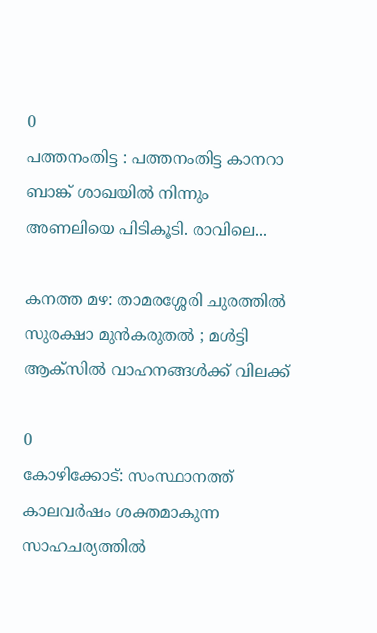0
പത്തനംതിട്ട : പത്തനംതിട്ട കാനറാ ബാങ്ക് ശാഖയില്‍ നിന്നും അണലിയെ പിടികൂടി. രാവിലെ...

കനത്ത മഴ: താമരശ്ശേരി ചുരത്തിൽ സുരക്ഷാ മുൻകരുതൽ ; മൾട്ടി ആക്‌സിൽ വാഹനങ്ങൾക്ക് വിലക്ക്

0
കോഴിക്കോട്: സംസ്ഥാനത്ത് കാലവർഷം ശക്തമാകുന്ന സാഹചര്യത്തിൽ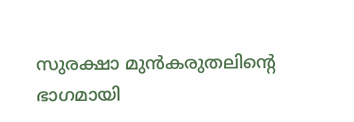സുരക്ഷാ മുൻകരുതലിന്റെ ഭാഗമായി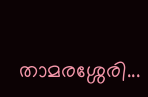താമരശ്ശേരി...